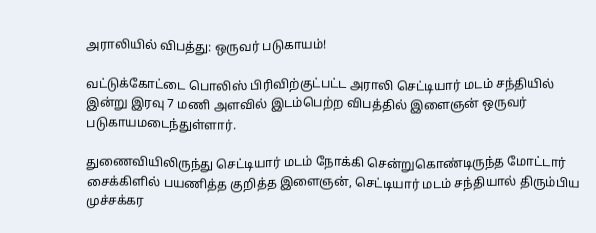அராலியில் விபத்து: ஒருவர் படுகாயம்!

வட்டுக்கோட்டை பொலிஸ் பிரிவிற்குட்பட்ட அராலி செட்டியார் மடம் சந்தியில் இன்று இரவு 7 மணி அளவில் இடம்பெற்ற விபத்தில் இளைஞன் ஒருவர் படுகாயமடைந்துள்ளார்.

துணைவியிலிருந்து செட்டியார் மடம் நோக்கி சென்றுகொண்டிருந்த மோட்டார் சைக்கிளில் பயணித்த குறித்த இளைஞன், செட்டியார் மடம் சந்தியால் திரும்பிய முச்சக்கர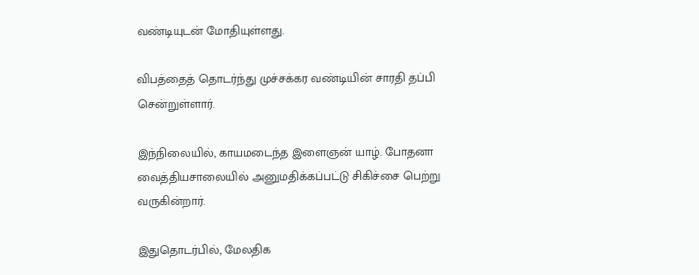வண்டியுடன் மோதியுள்ளது.

விபத்தைத் தொடர்ந்து முச்சக்கர வண்டியின் சாரதி தப்பி சென்றுள்ளார்.

இந்நிலையில், காயமடைந்த இளைஞன் யாழ். போதனா வைத்தியசாலையில் அனுமதிக்கப்பட்டு சிகிச்சை பெற்று வருகின்றார்.

இதுதொடர்பில், மேலதிக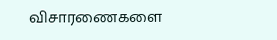விசாரணைகளை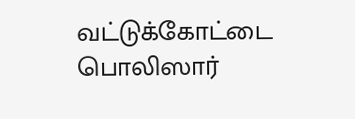வட்டுக்கோட்டை பொலிஸார்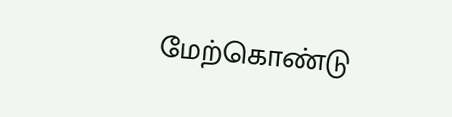மேற்கொண்டு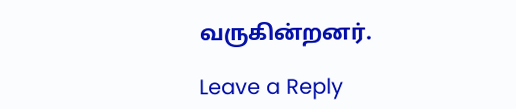வருகின்றனர்.

Leave a Reply